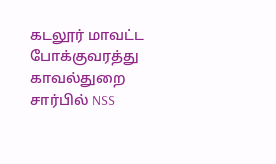கடலூர் மாவட்ட போக்குவரத்து காவல்துறை சார்பில் NSS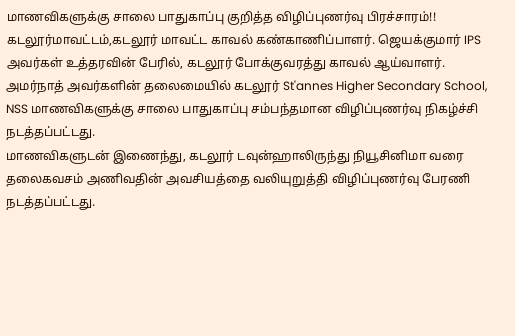மாணவிகளுக்கு சாலை பாதுகாப்பு குறித்த விழிப்புணர்வு பிரச்சாரம்!!
கடலூர்மாவட்டம்,கடலூர் மாவட்ட காவல் கண்காணிப்பாளர். ஜெயக்குமார் IPS அவர்கள் உத்தரவின் பேரில், கடலூர் போக்குவரத்து காவல் ஆய்வாளர். அமர்நாத் அவர்களின் தலைமையில் கடலூர் St'annes Higher Secondary School, NSS மாணவிகளுக்கு சாலை பாதுகாப்பு சம்பந்தமான விழிப்புணர்வு நிகழ்ச்சி நடத்தப்பட்டது.
மாணவிகளுடன் இணைந்து, கடலூர் டவுன்ஹாலிருந்து நியூசினிமா வரை தலைகவசம் அணிவதின் அவசியத்தை வலியுறுத்தி விழிப்புணர்வு பேரணி நடத்தப்பட்டது.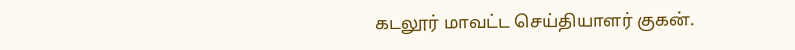கடலூர் மாவட்ட செய்தியாளர் குகன்.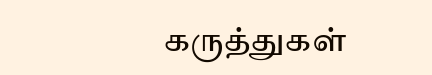கருத்துகள்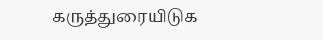கருத்துரையிடுக